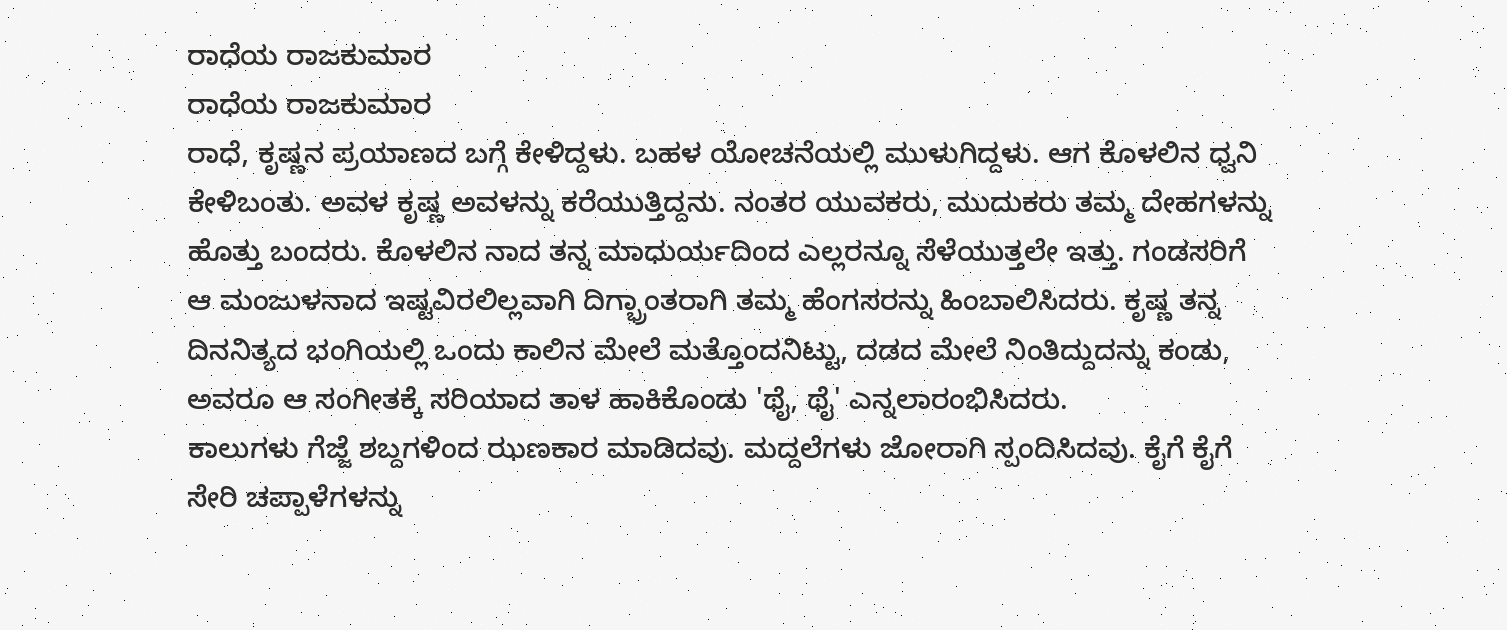ರಾಧೆಯ ರಾಜಕುಮಾರ
ರಾಧೆಯ ರಾಜಕುಮಾರ
ರಾಧೆ, ಕೃಷ್ಣನ ಪ್ರಯಾಣದ ಬಗ್ಗೆ ಕೇಳಿದ್ದಳು. ಬಹಳ ಯೋಚನೆಯಲ್ಲಿ ಮುಳುಗಿದ್ದಳು. ಆಗ ಕೊಳಲಿನ ಧ್ವನಿ ಕೇಳಿಬಂತು. ಅವಳ ಕೃಷ್ಣ ಅವಳನ್ನು ಕರೆಯುತ್ತಿದ್ದನು. ನಂತರ ಯುವಕರು, ಮುದುಕರು ತಮ್ಮ ದೇಹಗಳನ್ನು ಹೊತ್ತು ಬಂದರು. ಕೊಳಲಿನ ನಾದ ತನ್ನ ಮಾಧುರ್ಯದಿಂದ ಎಲ್ಲರನ್ನೂ ಸೆಳೆಯುತ್ತಲೇ ಇತ್ತು. ಗಂಡಸರಿಗೆ ಆ ಮಂಜುಳನಾದ ಇಷ್ಟವಿರಲಿಲ್ಲವಾಗಿ ದಿಗ್ಭ್ರಾಂತರಾಗಿ ತಮ್ಮ ಹೆಂಗಸರನ್ನು ಹಿಂಬಾಲಿಸಿದರು. ಕೃಷ್ಣ ತನ್ನ ದಿನನಿತ್ಯದ ಭಂಗಿಯಲ್ಲಿ ಒಂದು ಕಾಲಿನ ಮೇಲೆ ಮತ್ತೊಂದನಿಟ್ಟು, ದಡದ ಮೇಲೆ ನಿಂತಿದ್ದುದನ್ನು ಕಂಡು, ಅವರೂ ಆ ಸಂಗೀತಕ್ಕೆ ಸರಿಯಾದ ತಾಳ ಹಾಕಿಕೊಂಡು 'ಥೈ, ಥೈ' ಎನ್ನಲಾರಂಭಿಸಿದರು.
ಕಾಲುಗಳು ಗೆಜ್ಜೆ ಶಬ್ದಗಳಿಂದ ಝಣಕಾರ ಮಾಡಿದವು. ಮದ್ದಲೆಗಳು ಜೋರಾಗಿ ಸ್ಪಂದಿಸಿದವು. ಕೈಗೆ ಕೈಗೆ ಸೇರಿ ಚಪ್ಪಾಳೆಗಳನ್ನು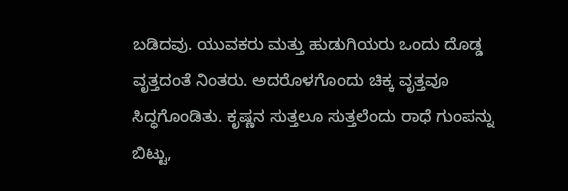ಬಡಿದವು. ಯುವಕರು ಮತ್ತು ಹುಡುಗಿಯರು ಒಂದು ದೊಡ್ಡ ವೃತ್ತದಂತೆ ನಿಂತರು. ಅದರೊಳಗೊಂದು ಚಿಕ್ಕ ವೃತ್ತವೂ ಸಿದ್ಧಗೊಂಡಿತು. ಕೃಷ್ಣನ ಸುತ್ತಲೂ ಸುತ್ತಲೆಂದು ರಾಧೆ ಗುಂಪನ್ನು ಬಿಟ್ಟು,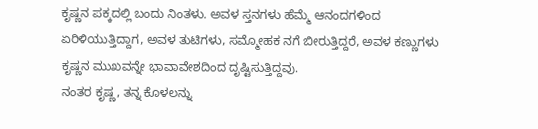ಕೃಷ್ಣನ ಪಕ್ಕದಲ್ಲಿ ಬಂದು ನಿಂತಳು. ಅವಳ ಸ್ತನಗಳು ಹೆಮ್ಮೆ ಆನಂದಗಳಿಂದ ಏರಿಳಿಯುತ್ತಿದ್ದಾಗ, ಅವಳ ತುಟಿಗಳು, ಸಮ್ಮೋಹಕ ನಗೆ ಬೀರುತ್ತಿದ್ದರೆ, ಅವಳ ಕಣ್ಣುಗಳು ಕೃಷ್ಣನ ಮುಖವನ್ನೇ ಭಾವಾವೇಶದಿಂದ ದೃಷ್ಟಿಸುತ್ತಿದ್ದವು.
ನಂತರ ಕೃಷ್ಣ, ತನ್ನ ಕೊಳಲನ್ನು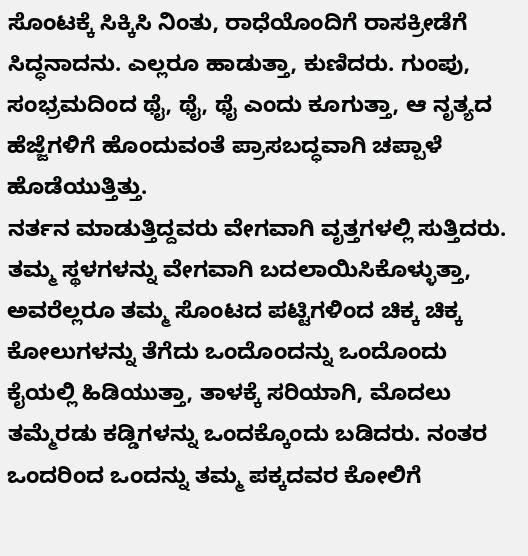ಸೊಂಟಕ್ಕೆ ಸಿಕ್ಕಿಸಿ ನಿಂತು, ರಾಧೆಯೊಂದಿಗೆ ರಾಸಕ್ರೀಡೆಗೆ ಸಿದ್ಧನಾದನು. ಎಲ್ಲರೂ ಹಾಡುತ್ತಾ, ಕುಣಿದರು. ಗುಂಪು, ಸಂಭ್ರಮದಿಂದ ಥೈ, ಥೈ, ಥೈ ಎಂದು ಕೂಗುತ್ತಾ, ಆ ನೃತ್ಯದ ಹೆಜ್ಜೆಗಳಿಗೆ ಹೊಂದುವಂತೆ ಪ್ರಾಸಬದ್ಧವಾಗಿ ಚಪ್ಪಾಳೆ ಹೊಡೆಯುತ್ತಿತ್ತು.
ನರ್ತನ ಮಾಡುತ್ತಿದ್ದವರು ವೇಗವಾಗಿ ವೃತ್ತಗಳಲ್ಲಿ ಸುತ್ತಿದರು. ತಮ್ಮ ಸ್ಥಳಗಳನ್ನು ವೇಗವಾಗಿ ಬದಲಾಯಿಸಿಕೊಳ್ಳುತ್ತಾ, ಅವರೆಲ್ಲರೂ ತಮ್ಮ ಸೊಂಟದ ಪಟ್ಟಿಗಳಿಂದ ಚಿಕ್ಕ ಚಿಕ್ಕ ಕೋಲುಗಳನ್ನು ತೆಗೆದು ಒಂದೊಂದನ್ನು ಒಂದೊಂದು ಕೈಯಲ್ಲಿ ಹಿಡಿಯುತ್ತಾ, ತಾಳಕ್ಕೆ ಸರಿಯಾಗಿ, ಮೊದಲು ತಮ್ಮೆರಡು ಕಡ್ಡಿಗಳನ್ನು ಒಂದಕ್ಕೊಂದು ಬಡಿದರು. ನಂತರ ಒಂದರಿಂದ ಒಂದನ್ನು ತಮ್ಮ ಪಕ್ಕದವರ ಕೋಲಿಗೆ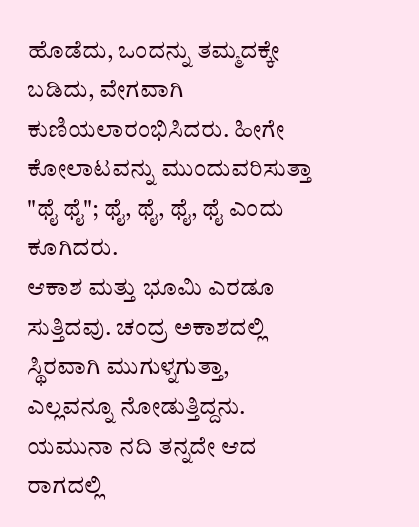ಹೊಡೆದು, ಒಂದನ್ನು ತಮ್ಮದಕ್ಕೇ ಬಡಿದು, ವೇಗವಾಗಿ ಕುಣಿಯಲಾರಂಭಿಸಿದರು. ಹೀಗೇ ಕೋಲಾಟವನ್ನು ಮುಂದುವರಿಸುತ್ತಾ "ಥೈ ಥೈ"; ಥೈ, ಥೈ, ಥೈ, ಥೈ ಎಂದು ಕೂಗಿದರು.
ಆಕಾಶ ಮತ್ತು ಭೂಮಿ ಎರಡೂ ಸುತ್ತಿದವು. ಚಂದ್ರ ಅಕಾಶದಲ್ಲಿ ಸ್ಥಿರವಾಗಿ ಮುಗುಳ್ನಗುತ್ತಾ, ಎಲ್ಲವನ್ನೂ ನೋಡುತ್ತಿದ್ದನು. ಯಮುನಾ ನದಿ ತನ್ನದೇ ಆದ ರಾಗದಲ್ಲಿ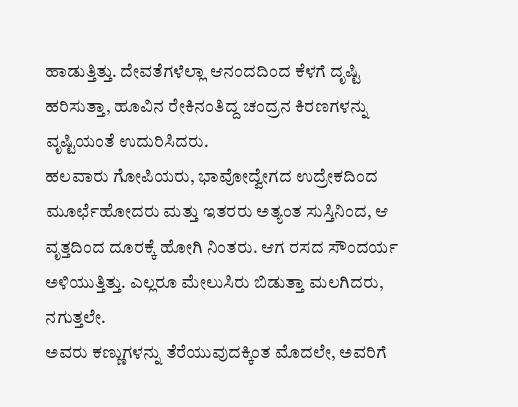ಹಾಡುತ್ತಿತ್ತು. ದೇವತೆಗಳೆಲ್ಲಾ ಆನಂದದಿಂದ ಕೆಳಗೆ ದೃಷ್ಟಿ ಹರಿಸುತ್ತಾ, ಹೂವಿನ ರೇಕಿನಂತಿದ್ದ ಚಂದ್ರನ ಕಿರಣಗಳನ್ನು ವೃಷ್ಟಿಯಂತೆ ಉದುರಿಸಿದರು.
ಹಲವಾರು ಗೋಪಿಯರು, ಭಾವೋದ್ವೇಗದ ಉದ್ರೇಕದಿಂದ ಮೂರ್ಛೆಹೋದರು ಮತ್ತು ಇತರರು ಅತ್ಯಂತ ಸುಸ್ತಿನಿಂದ, ಆ ವೃತ್ತದಿಂದ ದೂರಕ್ಕೆ ಹೋಗಿ ನಿಂತರು. ಆಗ ರಸದ ಸೌಂದರ್ಯ ಅಳಿಯುತ್ತಿತ್ತು. ಎಲ್ಲರೂ ಮೇಲುಸಿರು ಬಿಡುತ್ತಾ ಮಲಗಿದರು, ನಗುತ್ತಲೇ.
ಅವರು ಕಣ್ಣುಗಳನ್ನು ತೆರೆಯುವುದಕ್ಕಿಂತ ಮೊದಲೇ, ಅವರಿಗೆ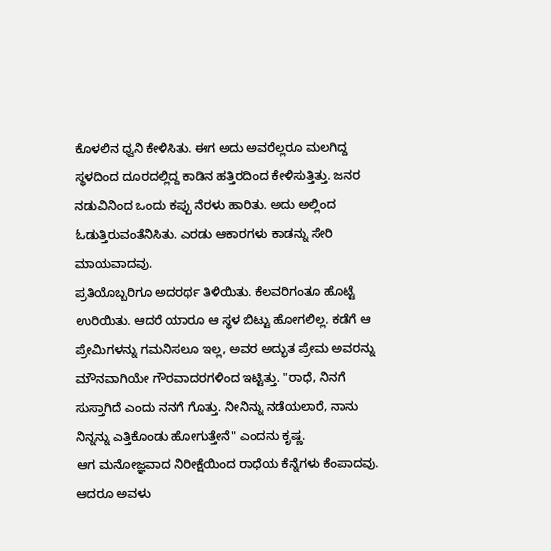ಕೊಳಲಿನ ಧ್ವನಿ ಕೇಳಿಸಿತು. ಈಗ ಅದು ಅವರೆಲ್ಲರೂ ಮಲಗಿದ್ದ ಸ್ಥಳದಿಂದ ದೂರದಲ್ಲಿದ್ದ ಕಾಡಿನ ಹತ್ತಿರದಿಂದ ಕೇಳಿಸುತ್ತಿತ್ತು. ಜನರ ನಡುವಿನಿಂದ ಒಂದು ಕಪ್ಪು ನೆರಳು ಹಾರಿತು. ಅದು ಅಲ್ಲಿಂದ ಓಡುತ್ತಿರುವಂತೆನಿಸಿತು. ಎರಡು ಆಕಾರಗಳು ಕಾಡನ್ನು ಸೇರಿ ಮಾಯವಾದವು.
ಪ್ರತಿಯೊಬ್ಬರಿಗೂ ಅದರರ್ಥ ತಿಳಿಯಿತು. ಕೆಲವರಿಗಂತೂ ಹೊಟ್ಟೆ ಉರಿಯಿತು. ಆದರೆ ಯಾರೂ ಆ ಸ್ಥಳ ಬಿಟ್ಟು ಹೋಗಲಿಲ್ಲ. ಕಡೆಗೆ ಆ ಪ್ರೇಮಿಗಳನ್ನು ಗಮನಿಸಲೂ ಇಲ್ಲ, ಅವರ ಅದ್ಭುತ ಪ್ರೇಮ ಅವರನ್ನು ಮೌನವಾಗಿಯೇ ಗೌರವಾದರಗಳಿಂದ ಇಟ್ಟಿತ್ತು. "ರಾಧೆ, ನಿನಗೆ ಸುಸ್ತಾಗಿದೆ ಎಂದು ನನಗೆ ಗೊತ್ತು. ನೀನಿನ್ನು ನಡೆಯಲಾರೆ, ನಾನು ನಿನ್ನನ್ನು ಎತ್ತಿಕೊಂಡು ಹೋಗುತ್ತೇನೆ" ಎಂದನು ಕೃಷ್ಣ.
ಆಗ ಮನೋಜ್ಞವಾದ ನಿರೀಕ್ಷೆಯಿಂದ ರಾಧೆಯ ಕೆನ್ನೆಗಳು ಕೆಂಪಾದವು. ಆದರೂ ಅವಳು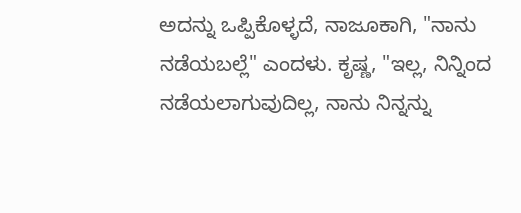ಅದನ್ನು ಒಪ್ಪಿಕೊಳ್ಳದೆ, ನಾಜೂಕಾಗಿ, "ನಾನು ನಡೆಯಬಲ್ಲೆ" ಎಂದಳು. ಕೃಷ್ಣ, "ಇಲ್ಲ, ನಿನ್ನಿಂದ ನಡೆಯಲಾಗುವುದಿಲ್ಲ, ನಾನು ನಿನ್ನನ್ನು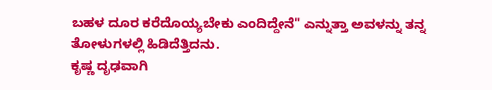ಬಹಳ ದೂರ ಕರೆದೊಯ್ಯಬೇಕು ಎಂದಿದ್ದೇನೆ" ಎನ್ನುತ್ತಾ ಅವಳನ್ನು ತನ್ನ ತೋಳುಗಳಲ್ಲಿ ಹಿಡಿದೆತ್ತಿದನು.
ಕೃಷ್ಣ ದೃಢವಾಗಿ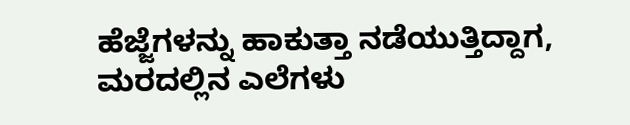ಹೆಜ್ಜೆಗಳನ್ನು ಹಾಕುತ್ತಾ ನಡೆಯುತ್ತಿದ್ದಾಗ, ಮರದಲ್ಲಿನ ಎಲೆಗಳು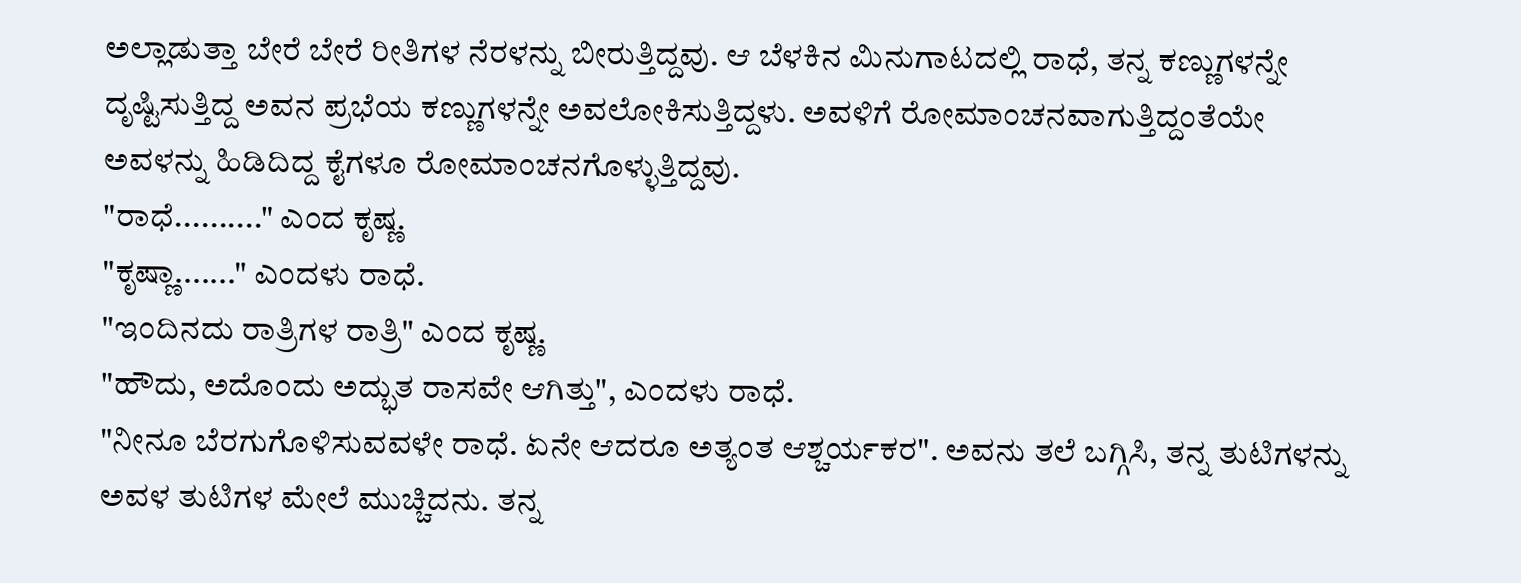ಅಲ್ಲಾಡುತ್ತಾ ಬೇರೆ ಬೇರೆ ರೀತಿಗಳ ನೆರಳನ್ನು ಬೀರುತ್ತಿದ್ದವು. ಆ ಬೆಳಕಿನ ಮಿನುಗಾಟದಲ್ಲಿ ರಾಧೆ, ತನ್ನ ಕಣ್ಣುಗಳನ್ನೇ ದೃಷ್ಟಿಸುತ್ತಿದ್ದ ಅವನ ಪ್ರಭೆಯ ಕಣ್ಣುಗಳನ್ನೇ ಅವಲೋಕಿಸುತ್ತಿದ್ದಳು. ಅವಳಿಗೆ ರೋಮಾಂಚನವಾಗುತ್ತಿದ್ದಂತೆಯೇ ಅವಳನ್ನು ಹಿಡಿದಿದ್ದ ಕೈಗಳೂ ರೋಮಾಂಚನಗೊಳ್ಳುತ್ತಿದ್ದವು.
"ರಾಧೆ.........." ಎಂದ ಕೃಷ್ಣ.
"ಕೃಷ್ಣಾ......." ಎಂದಳು ರಾಧೆ.
"ಇಂದಿನದು ರಾತ್ರಿಗಳ ರಾತ್ರಿ" ಎಂದ ಕೃಷ್ಣ.
"ಹೌದು, ಅದೊಂದು ಅದ್ಭುತ ರಾಸವೇ ಆಗಿತ್ತು", ಎಂದಳು ರಾಧೆ.
"ನೀನೂ ಬೆರಗುಗೊಳಿಸುವವಳೇ ರಾಧೆ. ಏನೇ ಆದರೂ ಅತ್ಯಂತ ಆಶ್ಚರ್ಯಕರ". ಅವನು ತಲೆ ಬಗ್ಗಿಸಿ, ತನ್ನ ತುಟಿಗಳನ್ನು ಅವಳ ತುಟಿಗಳ ಮೇಲೆ ಮುಚ್ಚಿದನು. ತನ್ನ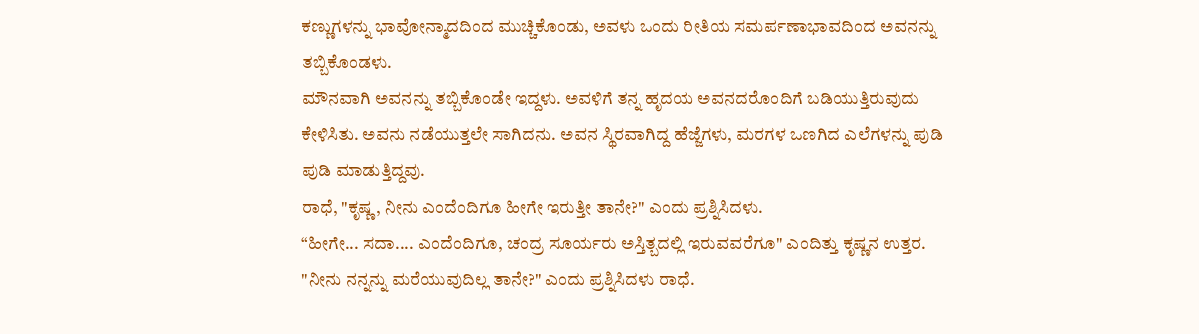ಕಣ್ಣುಗಳನ್ನು ಭಾವೋನ್ಮಾದದಿಂದ ಮುಚ್ಚಿಕೊಂಡು, ಅವಳು ಒಂದು ರೀತಿಯ ಸಮರ್ಪಣಾಭಾವದಿಂದ ಅವನನ್ನು ತಬ್ಬಿಕೊಂಡಳು.
ಮೌನವಾಗಿ ಅವನನ್ನು ತಬ್ಬಿಕೊಂಡೇ ಇದ್ದಳು. ಅವಳಿಗೆ ತನ್ನ ಹೃದಯ ಅವನದರೊಂದಿಗೆ ಬಡಿಯುತ್ತಿರುವುದು ಕೇಳಿಸಿತು. ಅವನು ನಡೆಯುತ್ತಲೇ ಸಾಗಿದನು. ಅವನ ಸ್ಥಿರವಾಗಿದ್ದ ಹೆಜ್ಜೆಗಳು, ಮರಗಳ ಒಣಗಿದ ಎಲೆಗಳನ್ನು ಪುಡಿ ಪುಡಿ ಮಾಡುತ್ತಿದ್ದವು.
ರಾಧೆ, "ಕೃಷ್ಣ, ನೀನು ಎಂದೆಂದಿಗೂ ಹೀಗೇ ಇರುತ್ತೀ ತಾನೇ?" ಎಂದು ಪ್ರಶ್ನಿಸಿದಳು.
“ಹೀಗೇ... ಸದಾ.... ಎಂದೆಂದಿಗೂ, ಚಂದ್ರ ಸೂರ್ಯರು ಅಸ್ತಿತ್ಬದಲ್ಲಿ ಇರುವವರೆಗೂ" ಎಂದಿತ್ತು ಕೃಷ್ಣನ ಉತ್ತರ.
"ನೀನು ನನ್ನನ್ನು ಮರೆಯುವುದಿಲ್ಲ ತಾನೇ?" ಎಂದು ಪ್ರಶ್ನಿಸಿದಳು ರಾಧೆ.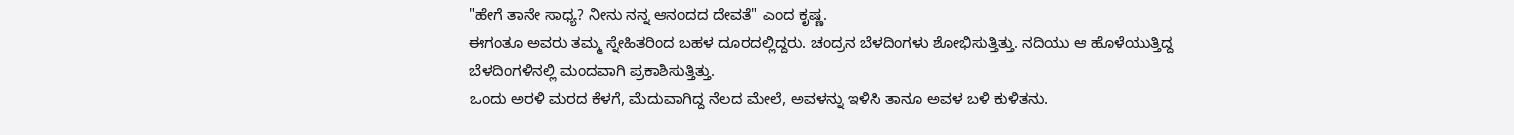"ಹೇಗೆ ತಾನೇ ಸಾಧ್ಯ? ನೀನು ನನ್ನ ಆನಂದದ ದೇವತೆ" ಎಂದ ಕೃಷ್ಣ.
ಈಗಂತೂ ಅವರು ತಮ್ಮ ಸ್ನೇಹಿತರಿಂದ ಬಹಳ ದೂರದಲ್ಲಿದ್ದರು. ಚಂದ್ರನ ಬೆಳದಿಂಗಳು ಶೋಭಿಸುತ್ತಿತ್ತು. ನದಿಯು ಆ ಹೊಳೆಯುತ್ತಿದ್ದ ಬೆಳದಿಂಗಳಿನಲ್ಲಿ ಮಂದವಾಗಿ ಪ್ರಕಾಶಿಸುತ್ತಿತ್ತು.
ಒಂದು ಅರಳಿ ಮರದ ಕೆಳಗೆ, ಮೆದುವಾಗಿದ್ದ ನೆಲದ ಮೇಲೆ, ಅವಳನ್ನು ಇಳಿಸಿ ತಾನೂ ಅವಳ ಬಳಿ ಕುಳಿತನು.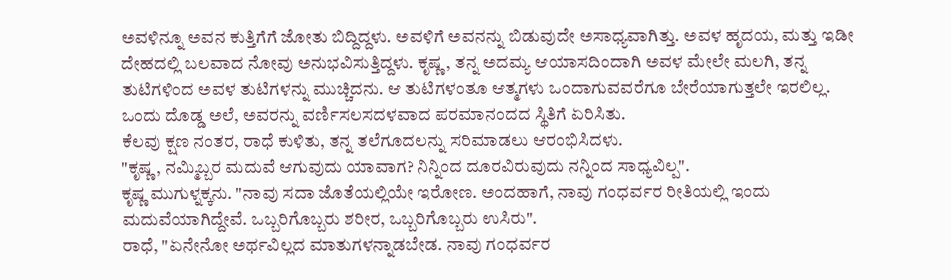ಅವಳಿನ್ನೂ ಅವನ ಕುತ್ತಿಗೆಗೆ ಜೋತು ಬಿದ್ದಿದ್ದಳು. ಅವಳಿಗೆ ಅವನನ್ನು ಬಿಡುವುದೇ ಅಸಾಧ್ಯವಾಗಿತ್ತು. ಅವಳ ಹೃದಯ, ಮತ್ತು ಇಡೀ ದೇಹದಲ್ಲಿ ಬಲವಾದ ನೋವು ಅನುಭವಿಸುತ್ತಿದ್ದಳು. ಕೃಷ್ಣ, ತನ್ನ ಅದಮ್ಯ ಆಯಾಸದಿಂದಾಗಿ ಅವಳ ಮೇಲೇ ಮಲಗಿ, ತನ್ನ ತುಟಿಗಳಿಂದ ಅವಳ ತುಟಿಗಳನ್ನು ಮುಚ್ಚಿದನು. ಆ ತುಟಿಗಳಂತೂ ಆತ್ಮಗಳು ಒಂದಾಗುವವರೆಗೂ ಬೇರೆಯಾಗುತ್ತಲೇ ಇರಲಿಲ್ಲ.
ಒಂದು ದೊಡ್ಡ ಅಲೆ, ಅವರನ್ನು ವರ್ಣಿಸಲಸದಳವಾದ ಪರಮಾನಂದದ ಸ್ಥಿತಿಗೆ ಏರಿಸಿತು.
ಕೆಲವು ಕ್ಷಣ ನಂತರ, ರಾಧೆ ಕುಳಿತು, ತನ್ನ ತಲೆಗೂದಲನ್ನು ಸರಿಮಾಡಲು ಆರಂಭಿಸಿದಳು.
"ಕೃಷ್ಣ, ನಮ್ಮಿಬ್ಬರ ಮದುವೆ ಆಗುವುದು ಯಾವಾಗ? ನಿನ್ನಿಂದ ದೂರವಿರುವುದು ನನ್ನಿಂದ ಸಾಧ್ಯವಿಲ್ಪ".
ಕೃಷ್ಣ ಮುಗುಳ್ನಕ್ಕನು. "ನಾವು ಸದಾ ಜೊತೆಯಲ್ಲಿಯೇ ಇರೋಣ. ಅಂದಹಾಗೆ, ನಾವು ಗಂಧರ್ವರ ರೀತಿಯಲ್ಲಿ ಇಂದು ಮದುವೆಯಾಗಿದ್ದೇವೆ. ಒಬ್ಬರಿಗೊಬ್ಬರು ಶರೀರ, ಒಬ್ಬರಿಗೊಬ್ಬರು ಉಸಿರು".
ರಾಧೆ, "ಏನೇನೋ ಅರ್ಥವಿಲ್ಲದ ಮಾತುಗಳನ್ನಾಡಬೇಡ. ನಾವು ಗಂಧರ್ವರ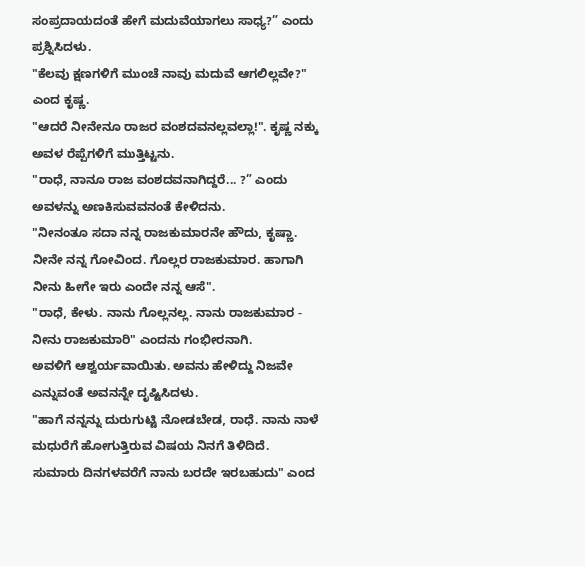ಸಂಪ್ರದಾಯದಂತೆ ಹೇಗೆ ಮದುವೆಯಾಗಲು ಸಾಧ್ಯ?” ಎಂದು ಪ್ರಶ್ನಿಸಿದಳು.
"ಕೆಲವು ಕ್ಷಣಗಳಿಗೆ ಮುಂಚೆ ನಾವು ಮದುವೆ ಆಗಲಿಲ್ಲವೇ?" ಎಂದ ಕೃಷ್ಣ.
"ಆದರೆ ನೀನೇನೂ ರಾಜರ ವಂಶದವನಲ್ಲವಲ್ಲಾ!". ಕೃಷ್ಣ ನಕ್ಕು ಅವಳ ರೆಪ್ಪೆಗಳಿಗೆ ಮುತ್ತಿಟ್ಟನು.
"ರಾಧೆ, ನಾನೂ ರಾಜ ವಂಶದವನಾಗಿದ್ದರೆ... ?” ಎಂದು ಅವಳನ್ನು ಅಣಕಿಸುವವನಂತೆ ಕೇಳಿದನು.
"ನೀನಂತೂ ಸದಾ ನನ್ನ ರಾಜಕುಮಾರನೇ ಹೌದು, ಕೃಷ್ಣಾ. ನೀನೇ ನನ್ನ ಗೋವಿಂದ. ಗೊಲ್ಲರ ರಾಜಕುಮಾರ. ಹಾಗಾಗಿ ನೀನು ಹೀಗೇ ಇರು ಎಂದೇ ನನ್ನ ಆಸೆ".
"ರಾಧೆ, ಕೇಳು. ನಾನು ಗೊಲ್ಲನಲ್ಲ. ನಾನು ರಾಜಕುಮಾರ - ನೀನು ರಾಜಕುಮಾರಿ" ಎಂದನು ಗಂಭೀರನಾಗಿ.
ಅವಳಿಗೆ ಆಶ್ವರ್ಯವಾಯಿತು. ಅವನು ಹೇಳಿದ್ದು ನಿಜವೇ ಎನ್ನುವಂತೆ ಅವನನ್ನೇ ದೃಷ್ಟಿಸಿದಳು.
"ಹಾಗೆ ನನ್ನನ್ನು ದುರುಗುಟ್ಟಿ ನೋಡಬೇಡ, ರಾಧೆ. ನಾನು ನಾಳೆ ಮಧುರೆಗೆ ಹೋಗುತ್ತಿರುವ ವಿಷಯ ನಿನಗೆ ತಿಳಿದಿದೆ. ಸುಮಾರು ದಿನಗಳವರೆಗೆ ನಾನು ಬರದೇ ಇರಬಹುದು" ಎಂದ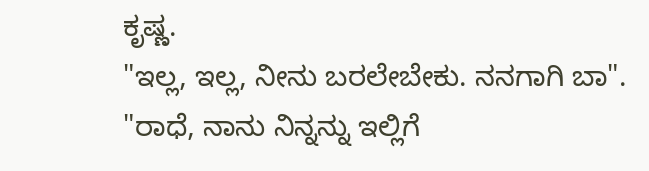ಕೃಷ್ಣ.
"ಇಲ್ಲ, ಇಲ್ಲ, ನೀನು ಬರಲೇಬೇಕು. ನನಗಾಗಿ ಬಾ".
"ರಾಧೆ, ನಾನು ನಿನ್ನನ್ನು ಇಲ್ಲಿಗೆ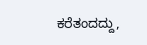ಕರೆತಂದದ್ದು,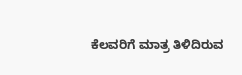ಕೆಲವರಿಗೆ ಮಾತ್ರ ತಿಳಿದಿರುವ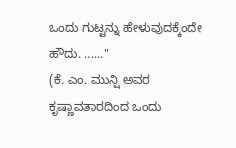ಒಂದು ಗುಟ್ಟನ್ನು ಹೇಳುವುದಕ್ಕೆಂದೇ ಹೌದು. ......"
(ಕೆ. ಎಂ. ಮುನ್ಷಿ ಅವರ ಕೃಷ್ಣಾವತಾರದಿಂದ ಒಂದು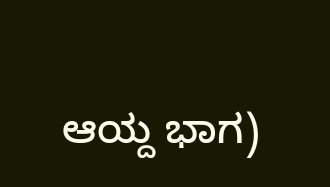ಆಯ್ದ ಭಾಗ)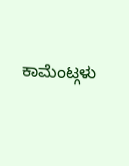ಕಾಮೆಂಟ್ಗಳು